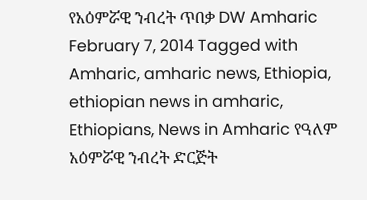የአዕምሯዊ ንብረት ጥበቃ DW Amharic February 7, 2014 Tagged with Amharic, amharic news, Ethiopia, ethiopian news in amharic, Ethiopians, News in Amharic የዓለም አዕምሯዊ ንብረት ድርጅት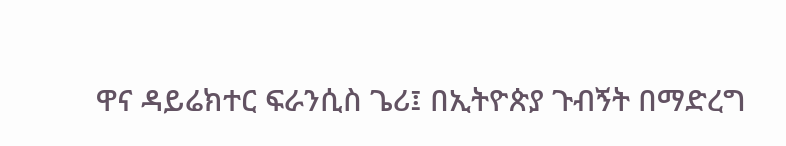ዋና ዳይሬክተር ፍራንሲስ ጌሪ፤ በኢትዮጵያ ጉብኝት በማድረግ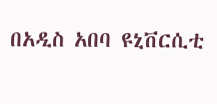በአዲስ አበባ ዩኒቨርሲቲ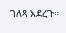ገለጻ አደረጉ።